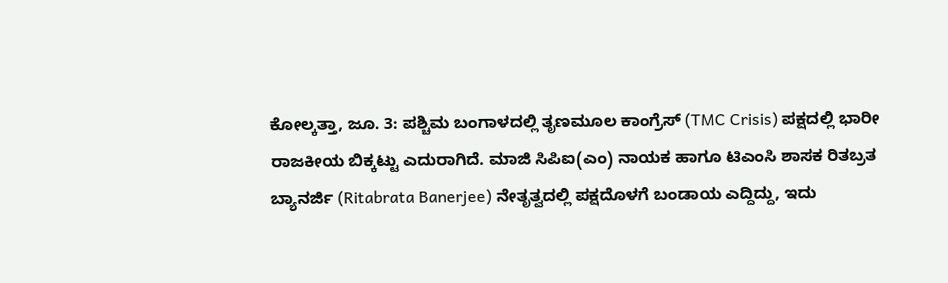ಕೋಲ್ಕತ್ತಾ, ಜೂ. 3: ಪಶ್ಚಿಮ ಬಂಗಾಳದಲ್ಲಿ ತೃಣಮೂಲ ಕಾಂಗ್ರೆಸ್ (TMC Crisis) ಪಕ್ಷದಲ್ಲಿ ಭಾರೀ ರಾಜಕೀಯ ಬಿಕ್ಕಟ್ಟು ಎದುರಾಗಿದೆ. ಮಾಜಿ ಸಿಪಿಐ(ಎಂ) ನಾಯಕ ಹಾಗೂ ಟಿಎಂಸಿ ಶಾಸಕ ರಿತಬ್ರತ ಬ್ಯಾನರ್ಜಿ (Ritabrata Banerjee) ನೇತೃತ್ವದಲ್ಲಿ ಪಕ್ಷದೊಳಗೆ ಬಂಡಾಯ ಎದ್ದಿದ್ದು, ಇದು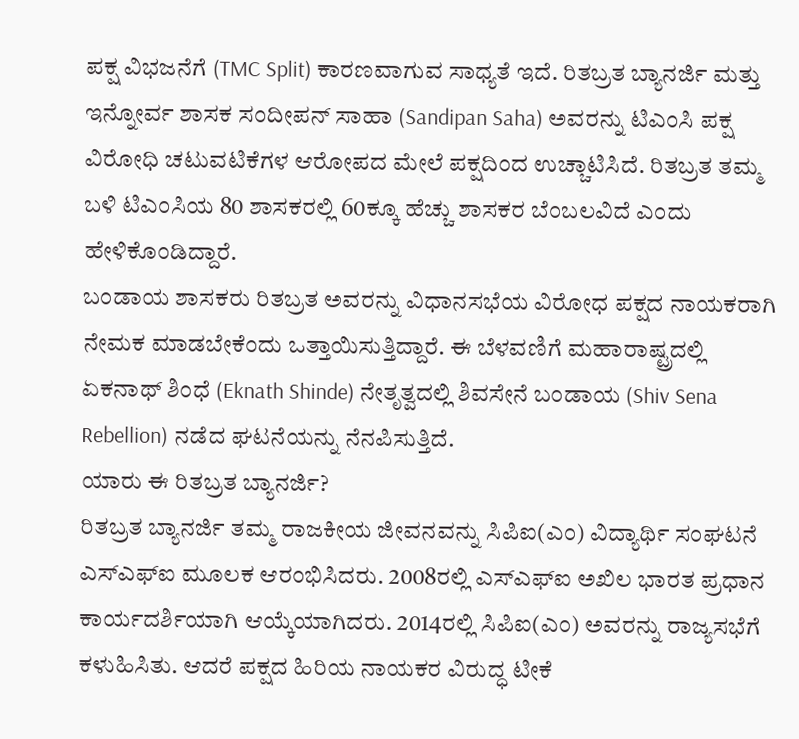ಪಕ್ಷ ವಿಭಜನೆಗೆ (TMC Split) ಕಾರಣವಾಗುವ ಸಾಧ್ಯತೆ ಇದೆ. ರಿತಬ್ರತ ಬ್ಯಾನರ್ಜಿ ಮತ್ತು ಇನ್ನೋರ್ವ ಶಾಸಕ ಸಂದೀಪನ್ ಸಾಹಾ (Sandipan Saha) ಅವರನ್ನು ಟಿಎಂಸಿ ಪಕ್ಷ ವಿರೋಧಿ ಚಟುವಟಿಕೆಗಳ ಆರೋಪದ ಮೇಲೆ ಪಕ್ಷದಿಂದ ಉಚ್ಚಾಟಿಸಿದೆ. ರಿತಬ್ರತ ತಮ್ಮ ಬಳಿ ಟಿಎಂಸಿಯ 80 ಶಾಸಕರಲ್ಲಿ 60ಕ್ಕೂ ಹೆಚ್ಚು ಶಾಸಕರ ಬೆಂಬಲವಿದೆ ಎಂದು ಹೇಳಿಕೊಂಡಿದ್ದಾರೆ.
ಬಂಡಾಯ ಶಾಸಕರು ರಿತಬ್ರತ ಅವರನ್ನು ವಿಧಾನಸಭೆಯ ವಿರೋಧ ಪಕ್ಷದ ನಾಯಕರಾಗಿ ನೇಮಕ ಮಾಡಬೇಕೆಂದು ಒತ್ತಾಯಿಸುತ್ತಿದ್ದಾರೆ. ಈ ಬೆಳವಣಿಗೆ ಮಹಾರಾಷ್ಟ್ರದಲ್ಲಿ ಏಕನಾಥ್ ಶಿಂಧೆ (Eknath Shinde) ನೇತೃತ್ವದಲ್ಲಿ ಶಿವಸೇನೆ ಬಂಡಾಯ (Shiv Sena Rebellion) ನಡೆದ ಘಟನೆಯನ್ನು ನೆನಪಿಸುತ್ತಿದೆ.
ಯಾರು ಈ ರಿತಬ್ರತ ಬ್ಯಾನರ್ಜಿ?
ರಿತಬ್ರತ ಬ್ಯಾನರ್ಜಿ ತಮ್ಮ ರಾಜಕೀಯ ಜೀವನವನ್ನು ಸಿಪಿಐ(ಎಂ) ವಿದ್ಯಾರ್ಥಿ ಸಂಘಟನೆ ಎಸ್ಎಫ್ಐ ಮೂಲಕ ಆರಂಭಿಸಿದರು. 2008ರಲ್ಲಿ ಎಸ್ಎಫ್ಐ ಅಖಿಲ ಭಾರತ ಪ್ರಧಾನ ಕಾರ್ಯದರ್ಶಿಯಾಗಿ ಆಯ್ಕೆಯಾಗಿದರು. 2014ರಲ್ಲಿ ಸಿಪಿಐ(ಎಂ) ಅವರನ್ನು ರಾಜ್ಯಸಭೆಗೆ ಕಳುಹಿಸಿತು. ಆದರೆ ಪಕ್ಷದ ಹಿರಿಯ ನಾಯಕರ ವಿರುದ್ಧ ಟೀಕೆ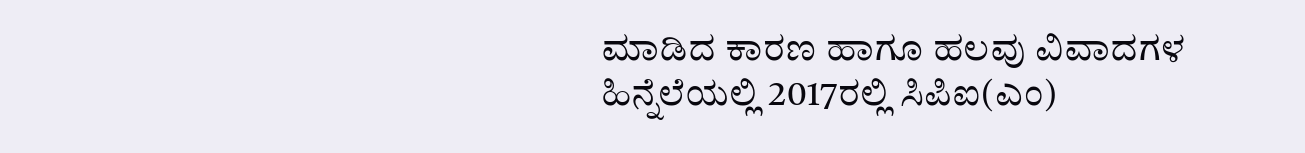ಮಾಡಿದ ಕಾರಣ ಹಾಗೂ ಹಲವು ವಿವಾದಗಳ ಹಿನ್ನೆಲೆಯಲ್ಲಿ 2017ರಲ್ಲಿ ಸಿಪಿಐ(ಎಂ)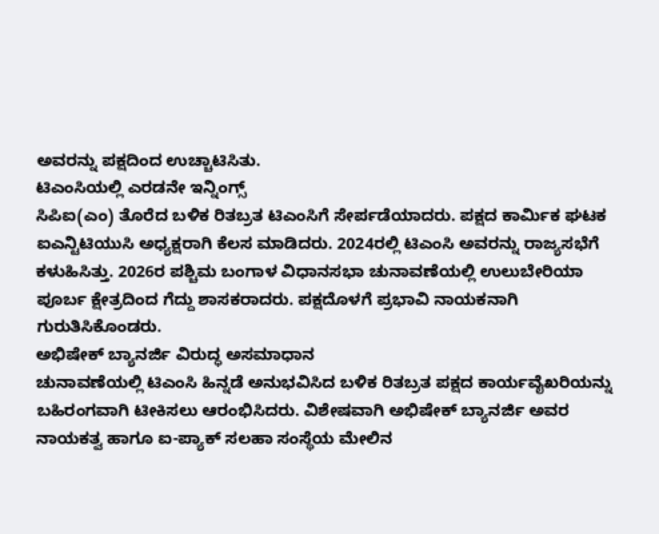ಅವರನ್ನು ಪಕ್ಷದಿಂದ ಉಚ್ಚಾಟಿಸಿತು.
ಟಿಎಂಸಿಯಲ್ಲಿ ಎರಡನೇ ಇನ್ನಿಂಗ್ಸ್
ಸಿಪಿಐ(ಎಂ) ತೊರೆದ ಬಳಿಕ ರಿತಬ್ರತ ಟಿಎಂಸಿಗೆ ಸೇರ್ಪಡೆಯಾದರು. ಪಕ್ಷದ ಕಾರ್ಮಿಕ ಘಟಕ ಐಎನ್ಟಿಟಿಯುಸಿ ಅಧ್ಯಕ್ಷರಾಗಿ ಕೆಲಸ ಮಾಡಿದರು. 2024ರಲ್ಲಿ ಟಿಎಂಸಿ ಅವರನ್ನು ರಾಜ್ಯಸಭೆಗೆ ಕಳುಹಿಸಿತ್ತು. 2026ರ ಪಶ್ಚಿಮ ಬಂಗಾಳ ವಿಧಾನಸಭಾ ಚುನಾವಣೆಯಲ್ಲಿ ಉಲುಬೇರಿಯಾ ಪೂರ್ಬ ಕ್ಷೇತ್ರದಿಂದ ಗೆದ್ದು ಶಾಸಕರಾದರು. ಪಕ್ಷದೊಳಗೆ ಪ್ರಭಾವಿ ನಾಯಕನಾಗಿ ಗುರುತಿಸಿಕೊಂಡರು.
ಅಭಿಷೇಕ್ ಬ್ಯಾನರ್ಜಿ ವಿರುದ್ಧ ಅಸಮಾಧಾನ
ಚುನಾವಣೆಯಲ್ಲಿ ಟಿಎಂಸಿ ಹಿನ್ನಡೆ ಅನುಭವಿಸಿದ ಬಳಿಕ ರಿತಬ್ರತ ಪಕ್ಷದ ಕಾರ್ಯವೈಖರಿಯನ್ನು ಬಹಿರಂಗವಾಗಿ ಟೀಕಿಸಲು ಆರಂಭಿಸಿದರು. ವಿಶೇಷವಾಗಿ ಅಭಿಷೇಕ್ ಬ್ಯಾನರ್ಜಿ ಅವರ ನಾಯಕತ್ವ ಹಾಗೂ ಐ-ಪ್ಯಾಕ್ ಸಲಹಾ ಸಂಸ್ಥೆಯ ಮೇಲಿನ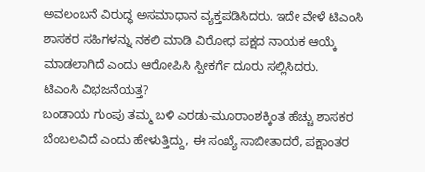ಅವಲಂಬನೆ ವಿರುದ್ಧ ಅಸಮಾಧಾನ ವ್ಯಕ್ತಪಡಿಸಿದರು. ಇದೇ ವೇಳೆ ಟಿಎಂಸಿ ಶಾಸಕರ ಸಹಿಗಳನ್ನು ನಕಲಿ ಮಾಡಿ ವಿರೋಧ ಪಕ್ಷದ ನಾಯಕ ಆಯ್ಕೆ ಮಾಡಲಾಗಿದೆ ಎಂದು ಆರೋಪಿಸಿ ಸ್ಪೀಕರ್ಗೆ ದೂರು ಸಲ್ಲಿಸಿದರು.
ಟಿಎಂಸಿ ವಿಭಜನೆಯತ್ತ?
ಬಂಡಾಯ ಗುಂಪು ತಮ್ಮ ಬಳಿ ಎರಡು-ಮೂರಾಂಶಕ್ಕಿಂತ ಹೆಚ್ಚು ಶಾಸಕರ ಬೆಂಬಲವಿದೆ ಎಂದು ಹೇಳುತ್ತಿದ್ದು, ಈ ಸಂಖ್ಯೆ ಸಾಬೀತಾದರೆ, ಪಕ್ಷಾಂತರ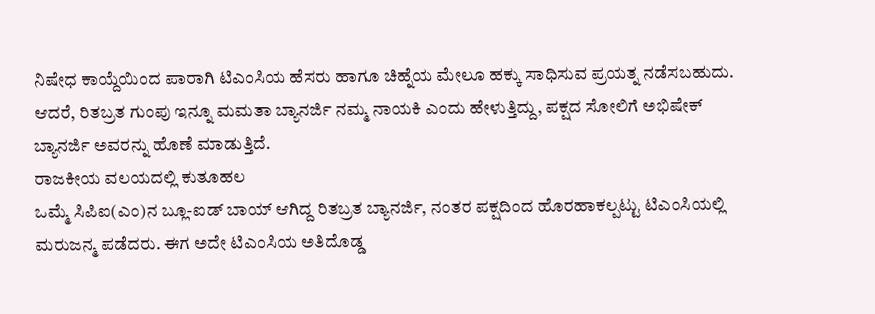ನಿಷೇಧ ಕಾಯ್ದೆಯಿಂದ ಪಾರಾಗಿ ಟಿಎಂಸಿಯ ಹೆಸರು ಹಾಗೂ ಚಿಹ್ನೆಯ ಮೇಲೂ ಹಕ್ಕು ಸಾಧಿಸುವ ಪ್ರಯತ್ನ ನಡೆಸಬಹುದು. ಆದರೆ, ರಿತಬ್ರತ ಗುಂಪು ಇನ್ನೂ ಮಮತಾ ಬ್ಯಾನರ್ಜಿ ನಮ್ಮ ನಾಯಕಿ ಎಂದು ಹೇಳುತ್ತಿದ್ದು, ಪಕ್ಷದ ಸೋಲಿಗೆ ಅಭಿಷೇಕ್ ಬ್ಯಾನರ್ಜಿ ಅವರನ್ನು ಹೊಣೆ ಮಾಡುತ್ತಿದೆ.
ರಾಜಕೀಯ ವಲಯದಲ್ಲಿ ಕುತೂಹಲ
ಒಮ್ಮೆ ಸಿಪಿಐ(ಎಂ)ನ ಬ್ಲೂ-ಐಡ್ ಬಾಯ್ ಆಗಿದ್ದ ರಿತಬ್ರತ ಬ್ಯಾನರ್ಜಿ, ನಂತರ ಪಕ್ಷದಿಂದ ಹೊರಹಾಕಲ್ಪಟ್ಟು ಟಿಎಂಸಿಯಲ್ಲಿ ಮರುಜನ್ಮ ಪಡೆದರು. ಈಗ ಅದೇ ಟಿಎಂಸಿಯ ಅತಿದೊಡ್ಡ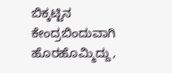ಬಿಕ್ಕಟ್ಟಿನ ಕೇಂದ್ರಬಿಂದುವಾಗಿ ಹೊರಹೊಮ್ಮಿದ್ದು,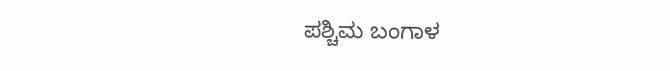ಪಶ್ಚಿಮ ಬಂಗಾಳ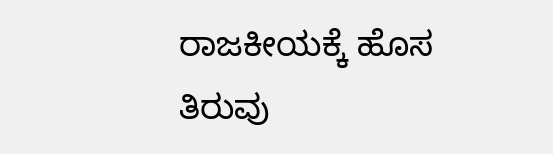ರಾಜಕೀಯಕ್ಕೆ ಹೊಸ ತಿರುವು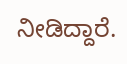ನೀಡಿದ್ದಾರೆ.